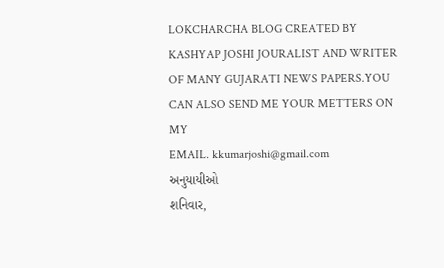LOKCHARCHA BLOG CREATED BY KASHYAP JOSHI JOURALIST AND WRITER OF MANY GUJARATI NEWS PAPERS.YOU CAN ALSO SEND ME YOUR METTERS ON MY
EMAIL. kkumarjoshi@gmail.com
અનુયાયીઓ
શનિવાર,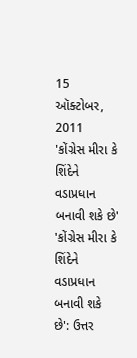15 ઑક્ટોબર, 2011
'કોંગ્રેસ મીરા કે શિંદેને વડાપ્રધાન બનાવી શકે છે'
'કોંગ્રેસ મીરા કે શિંદેને વડાપ્રધાન બનાવી શકે છે': ઉત્તર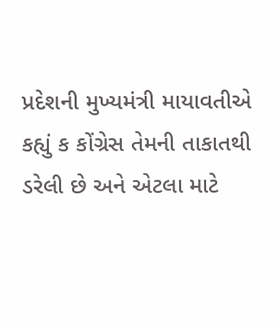પ્રદેશની મુખ્યમંત્રી માયાવતીએ કહ્યું ક કોંગ્રેસ તેમની તાકાતથી ડરેલી છે અને એટલા માટે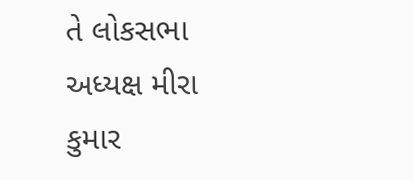તે લોકસભા અધ્યક્ષ મીરા કુમાર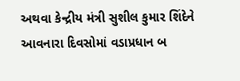અથવા કેન્દ્રીય મંત્રી સુશીલ કુમાર શિંદેને આવનારા દિવસોમાં વડાપ્રધાન બ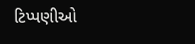ટિપ્પણીઓ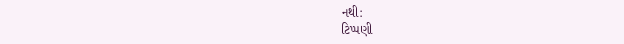નથી:
ટિપ્પણી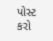પોસ્ટ કરો